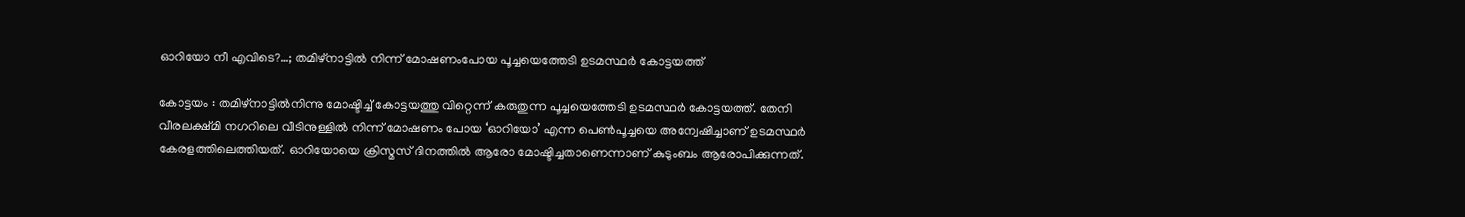ഓറിയോ നീ എവിടെ?…; തമിഴ്നാട്ടിൽ നിന്ന് മോഷണംപോയ പൂച്ചയെത്തേടി ഉടമസ്ഥർ കോട്ടയത്ത്

കോട്ടയം : തമിഴ്നാട്ടിൽനിന്നു മോഷ്ടിച്ച് കോട്ടയത്തു വിറ്റെന്ന് കരുതുന്ന പൂച്ചയെത്തേടി ഉടമസ്ഥർ കോട്ടയത്ത്. തേനി വീരലക്ഷ്മി നഗറിലെ വീടിനുള്ളിൽ നിന്ന് മോഷണം പോയ ‘ഓറിയോ’ എന്ന പെൺപൂച്ചയെ അന്വേഷിച്ചാണ് ഉടമസ്ഥർ കേരളത്തിലെത്തിയത്. ഓറിയോയെ ക്രിസ്മസ് ദിനത്തിൽ ആരോ മോഷ്ടിച്ചതാണെന്നാണ് കുടുംബം ആരോപിക്കുന്നത്.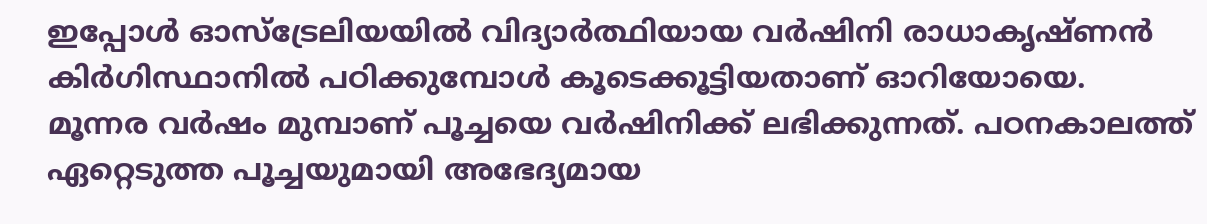ഇപ്പോൾ ഓസ്ട്രേലിയയിൽ വിദ്യാർത്ഥിയായ വർഷിനി രാധാകൃഷ്ണൻ കിർഗിസ്ഥാനിൽ പഠിക്കുമ്പോൾ കൂടെക്കൂട്ടിയതാണ് ഓറിയോയെ. മൂന്നര വർഷം മുമ്പാണ് പൂച്ചയെ വർഷിനിക്ക് ലഭിക്കുന്നത്. പഠനകാലത്ത് ഏറ്റെടുത്ത പൂച്ചയുമായി അഭേദ്യമായ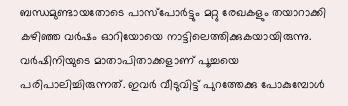ബന്ധമുണ്ടായതോടെ പാസ്പോർട്ടും മറ്റു രേഖകളും തയാറാക്കി കഴിഞ്ഞ വർഷം ഓറിയോയെ നാട്ടിലെത്തിക്കുകയായിരുന്നു.
വർഷിനിയുടെ മാതാപിതാക്കളാണ് പൂച്ചയെ പരിപാലിച്ചിരുന്നത്. ഇവർ വീടുവിട്ട് പുറത്തേക്കു പോകുമ്പോൾ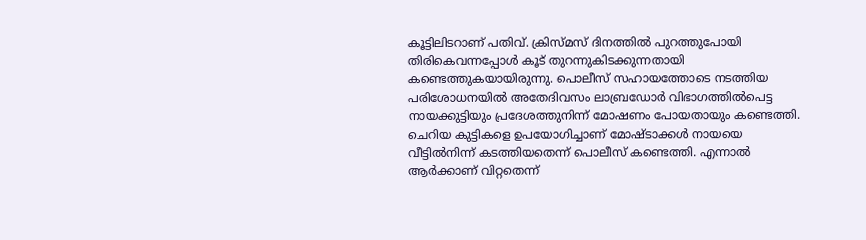കൂട്ടിലിടറാണ് പതിവ്. ക്രിസ്മസ് ദിനത്തിൽ പുറത്തുപോയി തിരികെവന്നപ്പോൾ കൂട് തുറന്നുകിടക്കുന്നതായി കണ്ടെത്തുകയായിരുന്നു. പൊലീസ് സഹായത്തോടെ നടത്തിയ പരിശോധനയിൽ അതേദിവസം ലാബ്രഡോർ വിഭാഗത്തിൽപെട്ട നായക്കുട്ടിയും പ്രദേശത്തുനിന്ന് മോഷണം പോയതായും കണ്ടെത്തി. ചെറിയ കുട്ടികളെ ഉപയോഗിച്ചാണ് മോഷ്ടാക്കൾ നായയെ വീട്ടിൽനിന്ന് കടത്തിയതെന്ന് പൊലീസ് കണ്ടെത്തി. എന്നാൽ ആർക്കാണ് വിറ്റതെന്ന്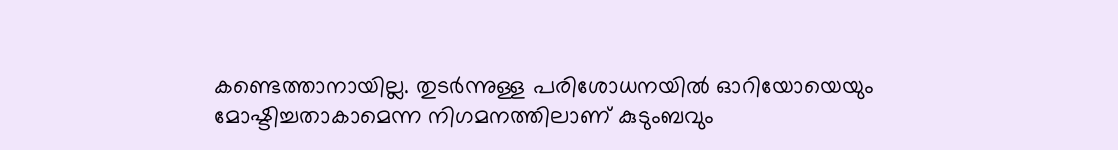കണ്ടെത്താനായില്ല. തുടർന്നുള്ള പരിശോധനയിൽ ഓറിയോയെയും മോഷ്ടിച്ചതാകാമെന്ന നിഗമനത്തിലാണ് കുടുംബവും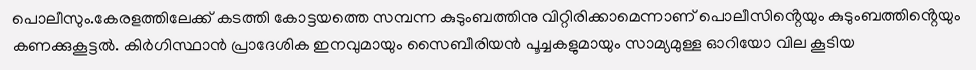പൊലീസും.കേരളത്തിലേക്ക് കടത്തി കോട്ടയത്തെ സമ്പന്ന കുടുംബത്തിനു വിറ്റിരിക്കാമെന്നാണ് പൊലീസിൻ്റെയും കുടുംബത്തിൻ്റെയും കണക്കുകൂട്ടൽ. കിർഗിസ്ഥാൻ പ്രാദേശിക ഇനവുമായും സൈബീരിയൻ പൂച്ചകളുമായും സാമ്യമുള്ള ഓറിയോ വില കൂടിയ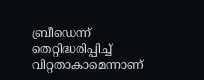ബ്രീഡെന്ന് തെറ്റിദ്ധരിപ്പിച്ച് വിറ്റതാകാമെന്നാണ്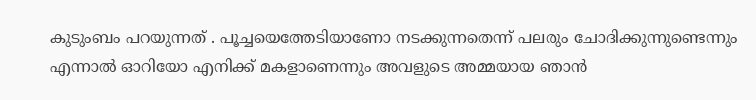കുടുംബം പറയുന്നത് . പൂച്ചയെത്തേടിയാണോ നടക്കുന്നതെന്ന് പലരും ചോദിക്കുന്നുണ്ടെന്നും എന്നാൽ ഓറിയോ എനിക്ക് മകളാണെന്നും അവളുടെ അമ്മയായ ഞാൻ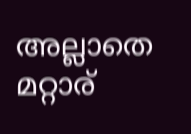അല്ലാതെ മറ്റാര്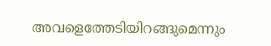അവളെത്തേടിയിറങ്ങുമെന്നും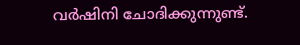വർഷിനി ചോദിക്കുന്നുണ്ട്.